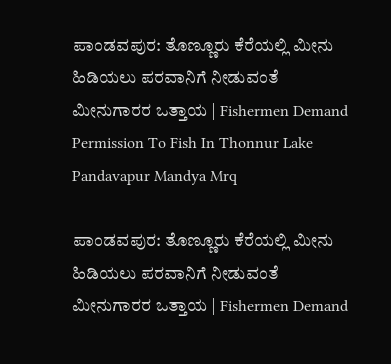ಪಾಂಡವಪುರ: ತೊಣ್ಣೂರು ಕೆರೆಯಲ್ಲಿ ಮೀನು ಹಿಡಿಯಲು ಪರವಾನಿಗೆ ನೀಡುವಂತೆ ಮೀನುಗಾರರ ಒತ್ತಾಯ | Fishermen Demand Permission To Fish In Thonnur Lake Pandavapur Mandya Mrq

ಪಾಂಡವಪುರ: ತೊಣ್ಣೂರು ಕೆರೆಯಲ್ಲಿ ಮೀನು ಹಿಡಿಯಲು ಪರವಾನಿಗೆ ನೀಡುವಂತೆ ಮೀನುಗಾರರ ಒತ್ತಾಯ | Fishermen Demand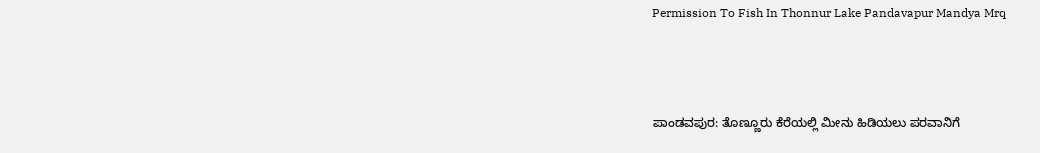Permission To Fish In Thonnur Lake Pandavapur Mandya Mrq



ಪಾಂಡವಪುರ: ತೊಣ್ಣೂರು ಕೆರೆಯಲ್ಲಿ ಮೀನು ಹಿಡಿಯಲು ಪರವಾನಿಗೆ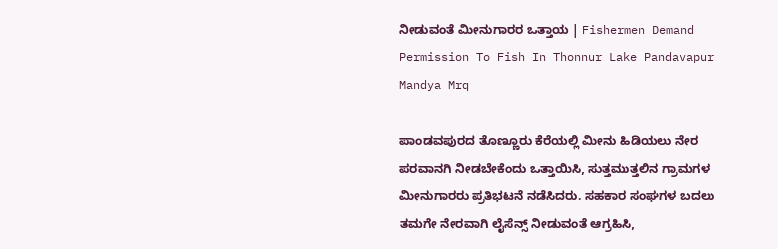ನೀಡುವಂತೆ ಮೀನುಗಾರರ ಒತ್ತಾಯ | Fishermen Demand Permission To Fish In Thonnur Lake Pandavapur Mandya Mrq

ಪಾಂಡವಪುರದ ತೊಣ್ಣೂರು ಕೆರೆಯಲ್ಲಿ ಮೀನು ಹಿಡಿಯಲು ನೇರ ಪರವಾನಗಿ ನೀಡಬೇಕೆಂದು ಒತ್ತಾಯಿಸಿ, ಸುತ್ತಮುತ್ತಲಿನ ಗ್ರಾಮಗಳ ಮೀನುಗಾರರು ಪ್ರತಿಭಟನೆ ನಡೆಸಿದರು. ಸಹಕಾರ ಸಂಘಗಳ ಬದಲು ತಮಗೇ ನೇರವಾಗಿ ಲೈಸೆನ್ಸ್ ನೀಡುವಂತೆ ಆಗ್ರಹಿಸಿ,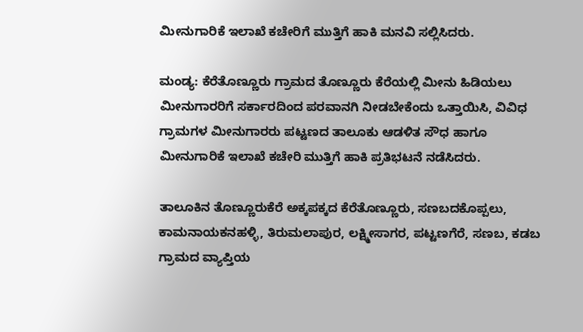ಮೀನುಗಾರಿಕೆ ಇಲಾಖೆ ಕಚೇರಿಗೆ ಮುತ್ತಿಗೆ ಹಾಕಿ ಮನವಿ ಸಲ್ಲಿಸಿದರು.

ಮಂಡ್ಯ: ಕೆರೆತೊಣ್ಣೂರು ಗ್ರಾಮದ ತೊಣ್ಣೂರು ಕೆರೆಯಲ್ಲಿ ಮೀನು ಹಿಡಿಯಲು ಮೀನುಗಾರರಿಗೆ ಸರ್ಕಾರದಿಂದ ಪರವಾನಗಿ ನೀಡಬೇಕೆಂದು ಒತ್ತಾಯಿಸಿ, ವಿವಿಧ ಗ್ರಾಮಗಳ ಮೀನುಗಾರರು ಪಟ್ಟಣದ ತಾಲೂಕು ಆಡಳಿತ ಸೌಧ ಹಾಗೂ ಮೀನುಗಾರಿಕೆ ಇಲಾಖೆ ಕಚೇರಿ ಮುತ್ತಿಗೆ ಹಾಕಿ ಪ್ರತಿಭಟನೆ ನಡೆಸಿದರು.

ತಾಲೂಕಿನ ತೊಣ್ಣೂರುಕೆರೆ ಅಕ್ಕಪಕ್ಕದ ಕೆರೆತೊಣ್ಣೂರು, ಸಣಬದಕೊಪ್ಪಲು, ಕಾಮನಾಯಕನಹಳ್ಳಿ, ತಿರುಮಲಾಪುರ, ಲಕ್ಷ್ಮೀಸಾಗರ, ಪಟ್ಟಣಗೆರೆ, ಸಣಬ, ಕಡಬ ಗ್ರಾಮದ ವ್ಯಾಪ್ತಿಯ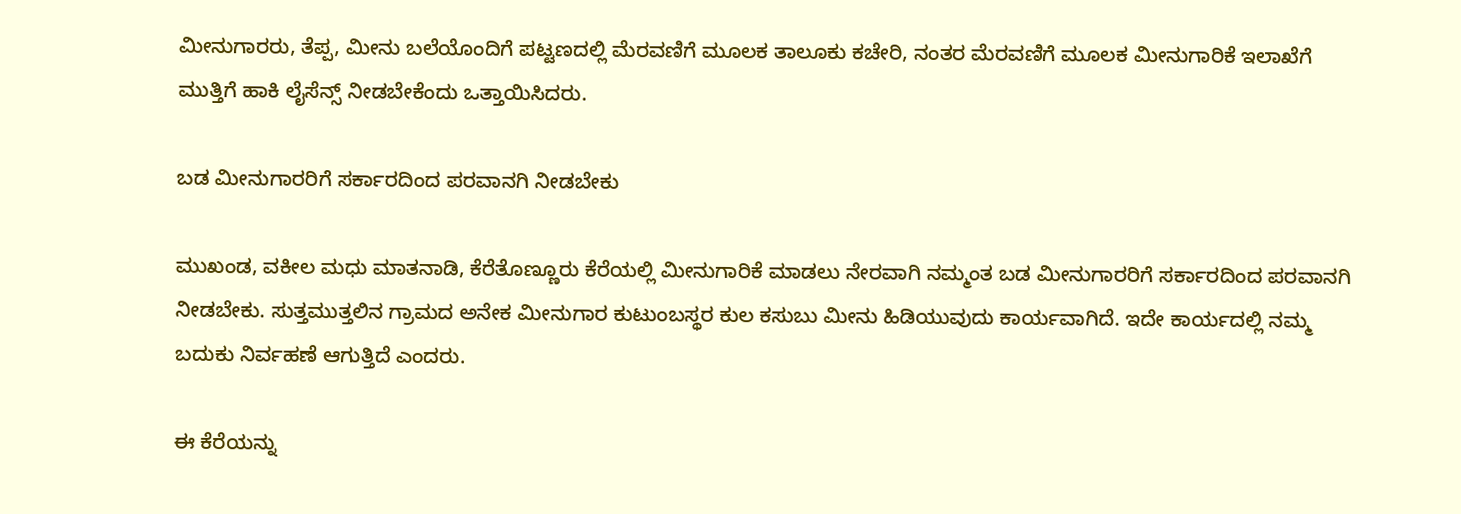ಮೀನುಗಾರರು, ತೆಪ್ಪ, ಮೀನು ಬಲೆಯೊಂದಿಗೆ ಪಟ್ಟಣದಲ್ಲಿ ಮೆರವಣಿಗೆ ಮೂಲಕ ತಾಲೂಕು ಕಚೇರಿ, ನಂತರ ಮೆರವಣಿಗೆ ಮೂಲಕ ಮೀನುಗಾರಿಕೆ ಇಲಾಖೆಗೆ ಮುತ್ತಿಗೆ ಹಾಕಿ ಲೈಸೆನ್ಸ್ ನೀಡಬೇಕೆಂದು ಒತ್ತಾಯಿಸಿದರು.

ಬಡ ಮೀನುಗಾರರಿಗೆ ಸರ್ಕಾರದಿಂದ ಪರವಾನಗಿ ನೀಡಬೇಕು

ಮುಖಂಡ, ವಕೀಲ ಮಧು ಮಾತನಾಡಿ, ಕೆರೆತೊಣ್ಣೂರು ಕೆರೆಯಲ್ಲಿ ಮೀನುಗಾರಿಕೆ ಮಾಡಲು ನೇರವಾಗಿ ನಮ್ಮಂತ ಬಡ ಮೀನುಗಾರರಿಗೆ ಸರ್ಕಾರದಿಂದ ಪರವಾನಗಿ ನೀಡಬೇಕು. ಸುತ್ತಮುತ್ತಲಿನ ಗ್ರಾಮದ ಅನೇಕ ಮೀನುಗಾರ ಕುಟುಂಬಸ್ಥರ ಕುಲ ಕಸುಬು ಮೀನು ಹಿಡಿಯುವುದು ಕಾರ್ಯವಾಗಿದೆ. ಇದೇ ಕಾರ್ಯದಲ್ಲಿ ನಮ್ಮ‌ ಬದುಕು ನಿರ್ವಹಣೆ ಆಗುತ್ತಿದೆ ಎಂದರು.

ಈ ಕೆರೆಯನ್ನು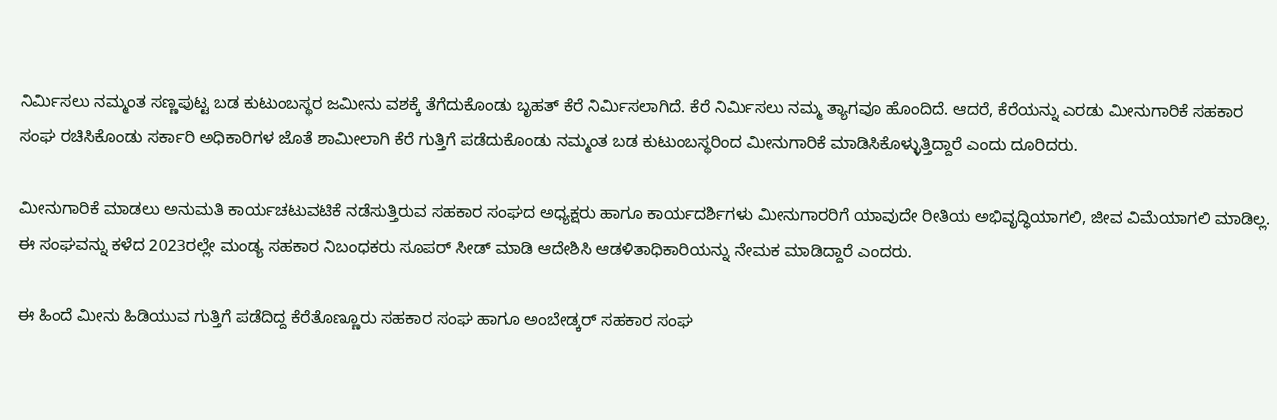ನಿರ್ಮಿಸಲು ನಮ್ಮಂತ ಸಣ್ಣಪುಟ್ಟ ಬಡ ಕುಟುಂಬಸ್ಥರ ಜಮೀನು ವಶಕ್ಕೆ ತೆಗೆದುಕೊಂಡು ಬೃಹತ್ ಕೆರೆ ನಿರ್ಮಿಸಲಾಗಿದೆ. ಕೆರೆ ನಿರ್ಮಿಸಲು ನಮ್ಮ ತ್ಯಾಗವೂ ಹೊಂದಿದೆ. ಆದರೆ, ಕೆರೆಯನ್ನು ಎರಡು ಮೀನುಗಾರಿಕೆ ಸಹಕಾರ ಸಂಘ ರಚಿಸಿಕೊಂಡು ಸರ್ಕಾರಿ ಅಧಿಕಾರಿಗಳ ಜೊತೆ ಶಾಮೀಲಾಗಿ ಕೆರೆ ಗುತ್ತಿಗೆ ಪಡೆದುಕೊಂಡು ನಮ್ಮಂತ ಬಡ ಕುಟುಂಬಸ್ಥರಿಂದ ಮೀನುಗಾರಿಕೆ ಮಾಡಿಸಿಕೊಳ್ಳುತ್ತಿದ್ದಾರೆ ಎಂದು ದೂರಿದರು.

ಮೀನುಗಾರಿಕೆ ಮಾಡಲು ಅನುಮತಿ ಕಾರ್ಯಚಟುವಟಿಕೆ ನಡೆಸುತ್ತಿರುವ ಸಹಕಾರ ಸಂಘದ ಅಧ್ಯಕ್ಷರು ಹಾಗೂ ಕಾರ್ಯದರ್ಶಿಗಳು ಮೀನುಗಾರರಿಗೆ ಯಾವುದೇ ರೀತಿಯ ಅಭಿವೃದ್ಧಿಯಾಗಲಿ, ಜೀವ ವಿಮೆಯಾಗಲಿ ಮಾಡಿಲ್ಲ. ಈ ಸಂಘವನ್ನು ಕಳೆದ 2023ರಲ್ಲೇ ಮಂಡ್ಯ ಸಹಕಾರ ನಿಬಂಧಕರು ಸೂಪರ್ ಸೀಡ್ ಮಾಡಿ ಆದೇಶಿಸಿ ಆಡಳಿತಾಧಿಕಾರಿಯನ್ನು ನೇಮಕ ಮಾಡಿದ್ದಾರೆ ಎಂದರು.

ಈ ಹಿಂದೆ ಮೀನು ಹಿಡಿಯುವ ಗುತ್ತಿಗೆ ಪಡೆದಿದ್ದ ಕೆರೆತೊಣ್ಣೂರು ಸಹಕಾರ ಸಂಘ ಹಾಗೂ ಅಂಬೇಡ್ಕರ್ ಸಹಕಾರ ಸಂಘ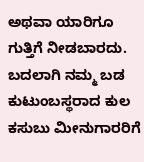ಅಥವಾ ಯಾರಿಗೂ ಗುತ್ತಿಗೆ ನೀಡಬಾರದು. ಬದಲಾಗಿ ನಮ್ಮ ಬಡ ಕುಟುಂಬಸ್ಥರಾದ ಕುಲ ಕಸುಬು ಮೀನುಗಾರರಿಗೆ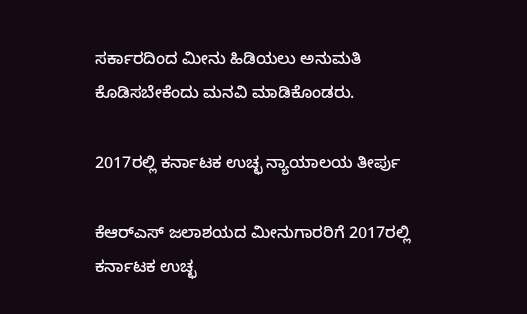ಸರ್ಕಾರದಿಂದ ಮೀನು ಹಿಡಿಯಲು ಅನುಮತಿ ಕೊಡಿಸಬೇಕೆಂದು ಮನವಿ ಮಾಡಿಕೊಂಡರು.

2017ರಲ್ಲಿ ಕರ್ನಾಟಕ ಉಚ್ಛ ನ್ಯಾಯಾಲಯ ತೀರ್ಪು

ಕೆಆರ್‌ಎಸ್ ಜಲಾಶಯದ ಮೀನುಗಾರರಿಗೆ 2017ರಲ್ಲಿ ಕರ್ನಾಟಕ ಉಚ್ಛ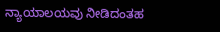ನ್ಯಾಯಾಲಯವು ನೀಡಿದಂತಹ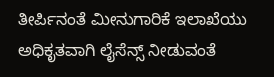ತೀರ್ಪಿನಂತೆ ಮೀನುಗಾರಿಕೆ ಇಲಾಖೆಯು ಅಧಿಕೃತವಾಗಿ ಲೈಸೆನ್ಸ್ ನೀಡುವಂತೆ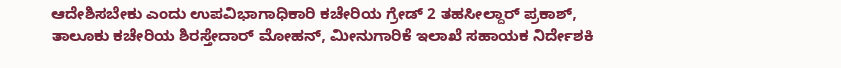ಆದೇಶಿಸಬೇಕು ಎಂದು ಉಪವಿಭಾಗಾಧಿಕಾರಿ ಕಚೇರಿಯ ಗ್ರೇಡ್ 2 ತಹಸೀಲ್ದಾರ್ ಪ್ರಕಾಶ್, ತಾಲೂಕು ಕಚೇರಿಯ ಶಿರಸ್ತೇದಾರ್ ಮೋಹನ್, ಮೀನುಗಾರಿಕೆ ಇಲಾಖೆ ಸಹಾಯಕ ನಿರ್ದೇಶಕಿ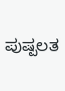ಪುಷ್ಪಲತ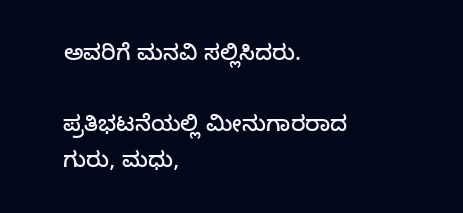ಅವರಿಗೆ ಮನವಿ ಸಲ್ಲಿಸಿದರು.

ಪ್ರತಿಭಟನೆಯಲ್ಲಿ ಮೀನುಗಾರರಾದ ಗುರು, ಮಧು,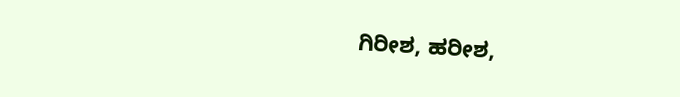ಗಿರೀಶ, ಹರೀಶ,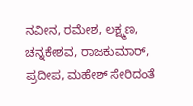ನವೀನ, ರಮೇಶ, ಲಕ್ಷ್ಮಣ, ಚನ್ನಕೇಶವ, ರಾಜಕುಮಾರ್, ಪ್ರದೀಪ, ಮಹೇಶ್ ಸೇರಿದಂತೆ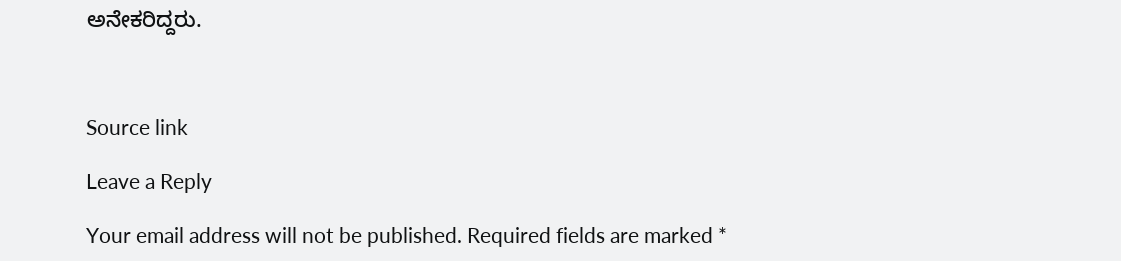ಅನೇಕರಿದ್ದರು.



Source link

Leave a Reply

Your email address will not be published. Required fields are marked *